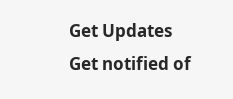Get Updates
Get notified of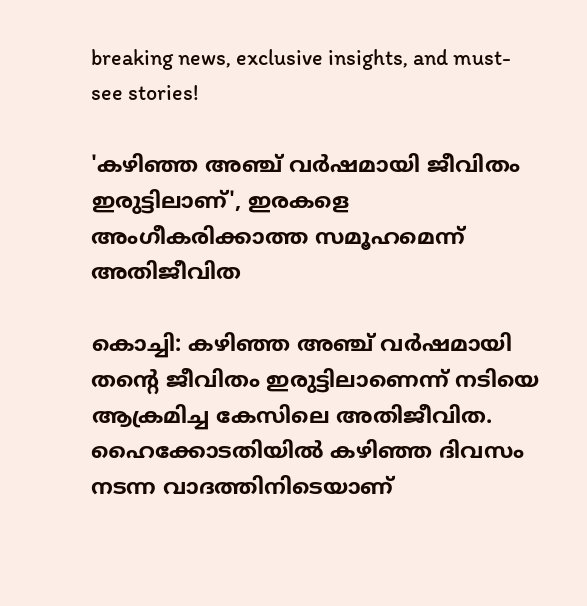breaking news, exclusive insights, and must-see stories!

'കഴിഞ്ഞ അഞ്ച് വര്‍ഷമായി ജീവിതം ഇരുട്ടിലാണ്', ഇരകളെ അംഗീകരിക്കാത്ത സമൂഹമെന്ന് അതിജീവിത

കൊച്ചി: കഴിഞ്ഞ അഞ്ച് വര്‍ഷമായി തന്റെ ജീവിതം ഇരുട്ടിലാണെന്ന് നടിയെ ആക്രമിച്ച കേസിലെ അതിജീവിത. ഹൈക്കോടതിയില്‍ കഴിഞ്ഞ ദിവസം നടന്ന വാദത്തിനിടെയാണ്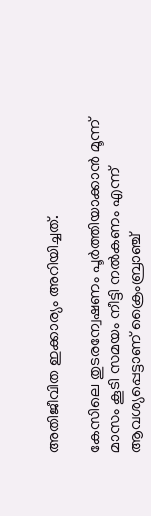അതിജീവിത ഇക്കാര്യം അറിയിച്ചത്.

കേസിലെ തുടരന്വേഷണം പൂര്‍ത്തിയാക്കാന്‍ മൂന്ന് മാസം കൂടി സമയം നീട്ടി നല്‍കണം എന്ന് ആവശ്യപ്പെട്ടാണ് ക്രൈംബ്രാഞ്ച്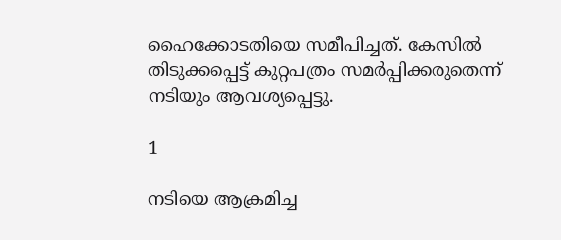ഹൈക്കോടതിയെ സമീപിച്ചത്. കേസില്‍ തിടുക്കപ്പെട്ട് കുറ്റപത്രം സമര്‍പ്പിക്കരുതെന്ന് നടിയും ആവശ്യപ്പെട്ടു.

1

നടിയെ ആക്രമിച്ച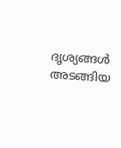ദൃശ്യങ്ങള്‍ അടങ്ങിയ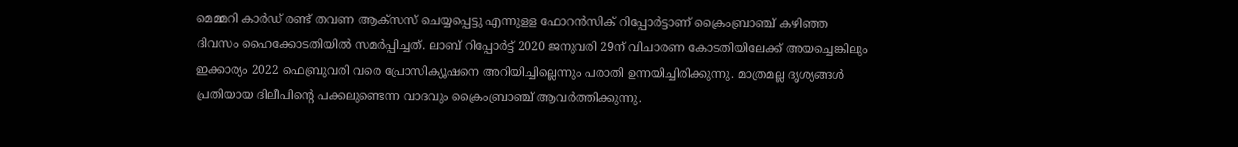മെമ്മറി കാര്‍ഡ് രണ്ട് തവണ ആക്‌സസ് ചെയ്യപ്പെട്ടു എന്നുളള ഫോറന്‍സിക് റിപ്പോര്‍ട്ടാണ് ക്രൈംബ്രാഞ്ച് കഴിഞ്ഞ ദിവസം ഹൈക്കോടതിയില്‍ സമര്‍പ്പിച്ചത്. ലാബ് റിപ്പോര്‍ട്ട് 2020 ജനുവരി 29ന് വിചാരണ കോടതിയിലേക്ക് അയച്ചെങ്കിലും ഇക്കാര്യം 2022 ഫെബ്രുവരി വരെ പ്രോസിക്യൂഷനെ അറിയിച്ചില്ലെന്നും പരാതി ഉന്നയിച്ചിരിക്കുന്നു. മാത്രമല്ല ദൃശ്യങ്ങള്‍ പ്രതിയായ ദിലീപിന്റെ പക്കലുണ്ടെന്ന വാദവും ക്രൈംബ്രാഞ്ച് ആവര്‍ത്തിക്കുന്നു.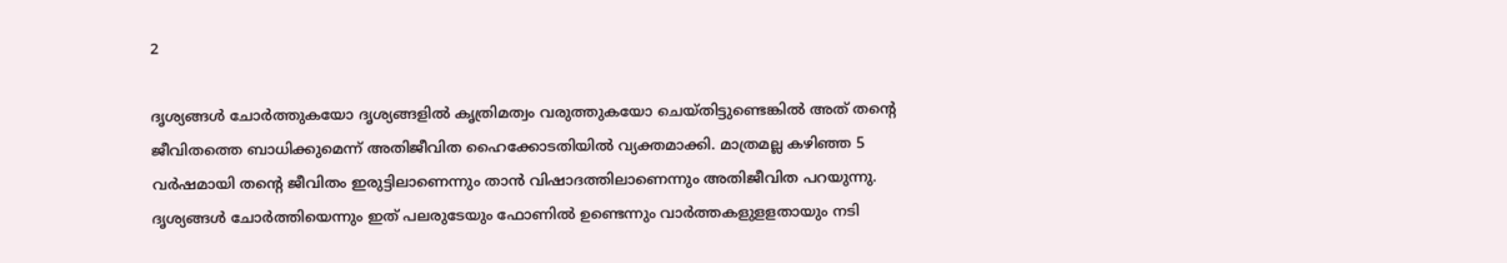2

ദൃശ്യങ്ങള്‍ ചോര്‍ത്തുകയോ ദൃശ്യങ്ങളില്‍ കൃത്രിമത്വം വരുത്തുകയോ ചെയ്തിട്ടുണ്ടെങ്കില്‍ അത് തന്റെ ജീവിതത്തെ ബാധിക്കുമെന്ന് അതിജീവിത ഹൈക്കോടതിയില്‍ വ്യക്തമാക്കി. മാത്രമല്ല കഴിഞ്ഞ 5 വര്‍ഷമായി തന്റെ ജീവിതം ഇരുട്ടിലാണെന്നും താന്‍ വിഷാദത്തിലാണെന്നും അതിജീവിത പറയുന്നു. ദൃശ്യങ്ങള്‍ ചോര്‍ത്തിയെന്നും ഇത് പലരുടേയും ഫോണില്‍ ഉണ്ടെന്നും വാര്‍ത്തകളുളളതായും നടി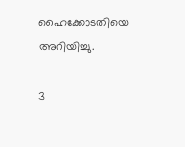ഹൈക്കോടതിയെ അറിയിച്ചു.

3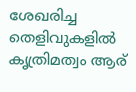ശേഖരിച്ച തെളിവുകളില്‍ കൃത്രിമത്വം ആര്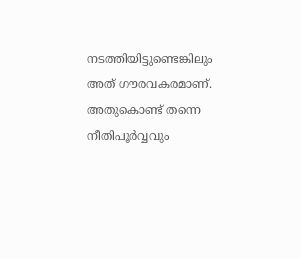നടത്തിയിട്ടുണ്ടെങ്കിലും അത് ഗൗരവകരമാണ്. അതുകൊണ്ട് തന്നെ നീതിപൂര്‍വ്വവും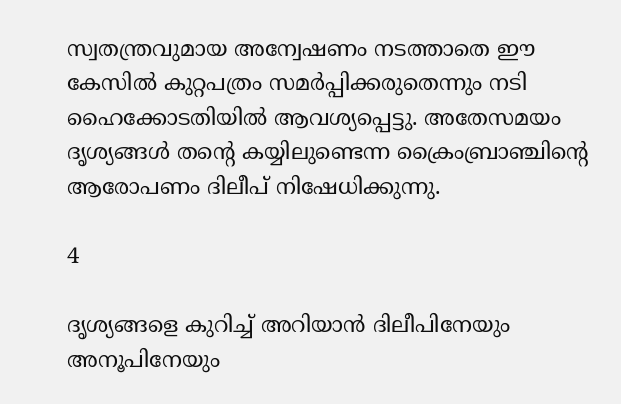സ്വതന്ത്രവുമായ അന്വേഷണം നടത്താതെ ഈ കേസില്‍ കുറ്റപത്രം സമര്‍പ്പിക്കരുതെന്നും നടി ഹൈക്കോടതിയില്‍ ആവശ്യപ്പെട്ടു. അതേസമയം ദൃശ്യങ്ങള്‍ തന്റെ കയ്യിലുണ്ടെന്ന ക്രൈംബ്രാഞ്ചിന്റെ ആരോപണം ദിലീപ് നിഷേധിക്കുന്നു.

4

ദൃശ്യങ്ങളെ കുറിച്ച് അറിയാന്‍ ദിലീപിനേയും അനൂപിനേയും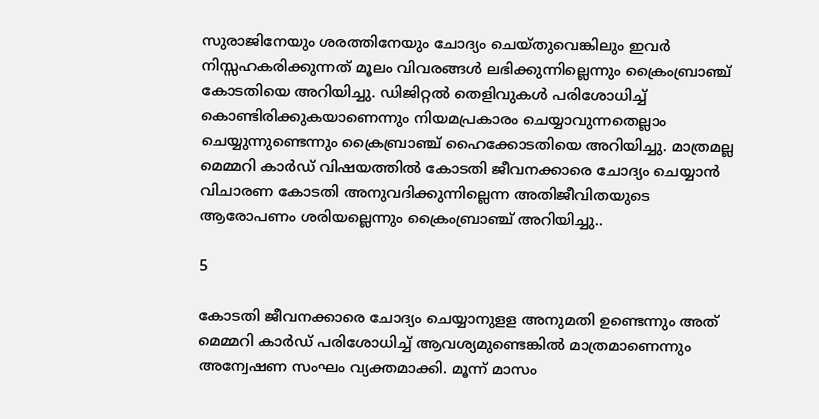സുരാജിനേയും ശരത്തിനേയും ചോദ്യം ചെയ്തുവെങ്കിലും ഇവര്‍ നിസ്സഹകരിക്കുന്നത് മൂലം വിവരങ്ങള്‍ ലഭിക്കുന്നില്ലെന്നും ക്രൈംബ്രാഞ്ച് കോടതിയെ അറിയിച്ചു. ഡിജിറ്റല്‍ തെളിവുകള്‍ പരിശോധിച്ച് കൊണ്ടിരിക്കുകയാണെന്നും നിയമപ്രകാരം ചെയ്യാവുന്നതെല്ലാം ചെയ്യുന്നുണ്ടെന്നും ക്രൈബ്രാഞ്ച് ഹൈക്കോടതിയെ അറിയിച്ചു. മാത്രമല്ല മെമ്മറി കാര്‍ഡ് വിഷയത്തില്‍ കോടതി ജീവനക്കാരെ ചോദ്യം ചെയ്യാന്‍ വിചാരണ കോടതി അനുവദിക്കുന്നില്ലെന്ന അതിജീവിതയുടെ ആരോപണം ശരിയല്ലെന്നും ക്രൈംബ്രാഞ്ച് അറിയിച്ചു..

5

കോടതി ജീവനക്കാരെ ചോദ്യം ചെയ്യാനുളള അനുമതി ഉണ്ടെന്നും അത് മെമ്മറി കാര്‍ഡ് പരിശോധിച്ച് ആവശ്യമുണ്ടെങ്കില്‍ മാത്രമാണെന്നും അന്വേഷണ സംഘം വ്യക്തമാക്കി. മൂന്ന് മാസം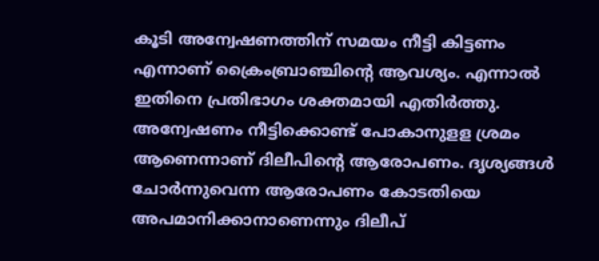കൂടി അന്വേഷണത്തിന് സമയം നീട്ടി കിട്ടണം എന്നാണ് ക്രൈംബ്രാഞ്ചിന്റെ ആവശ്യം. എന്നാല്‍ ഇതിനെ പ്രതിഭാഗം ശക്തമായി എതിര്‍ത്തു. അന്വേഷണം നീട്ടിക്കൊണ്ട് പോകാനുളള ശ്രമം ആണെന്നാണ് ദിലീപിന്റെ ആരോപണം. ദൃശ്യങ്ങള്‍ ചോര്‍ന്നുവെന്ന ആരോപണം കോടതിയെ അപമാനിക്കാനാണെന്നും ദിലീപ്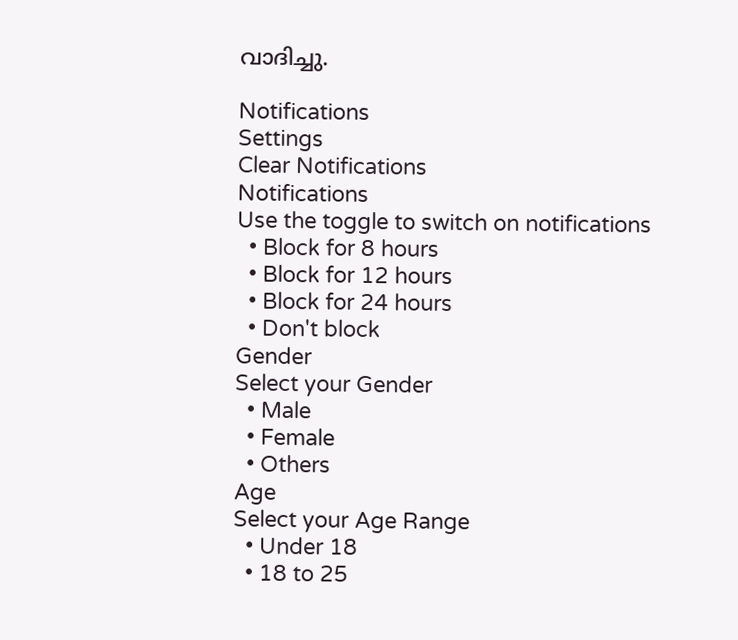വാദിച്ചു.

Notifications
Settings
Clear Notifications
Notifications
Use the toggle to switch on notifications
  • Block for 8 hours
  • Block for 12 hours
  • Block for 24 hours
  • Don't block
Gender
Select your Gender
  • Male
  • Female
  • Others
Age
Select your Age Range
  • Under 18
  • 18 to 25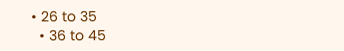• 26 to 35
  • 36 to 45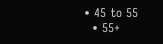• 45 to 55
  • 55+